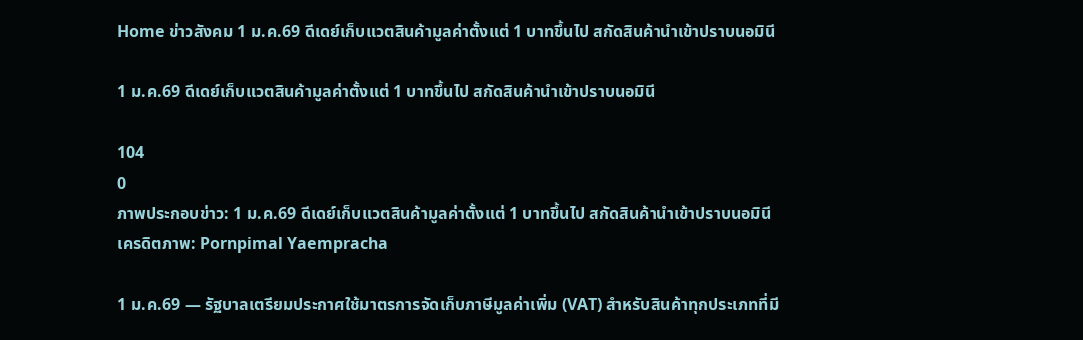Home ข่าวสังคม 1 ม.ค.69 ดีเดย์เก็บแวตสินค้ามูลค่าตั้งแต่ 1 บาทขึ้นไป สกัดสินค้านำเข้าปราบนอมินี

1 ม.ค.69 ดีเดย์เก็บแวตสินค้ามูลค่าตั้งแต่ 1 บาทขึ้นไป สกัดสินค้านำเข้าปราบนอมินี

104
0
ภาพประกอบข่าว: 1 ม.ค.69 ดีเดย์เก็บแวตสินค้ามูลค่าตั้งแต่ 1 บาทขึ้นไป สกัดสินค้านำเข้าปราบนอมินี
เครดิตภาพ: Pornpimal Yaempracha

1 ม.ค.69 — รัฐบาลเตรียมประกาศใช้มาตรการจัดเก็บภาษีมูลค่าเพิ่ม (VAT) สำหรับสินค้าทุกประเภทที่มี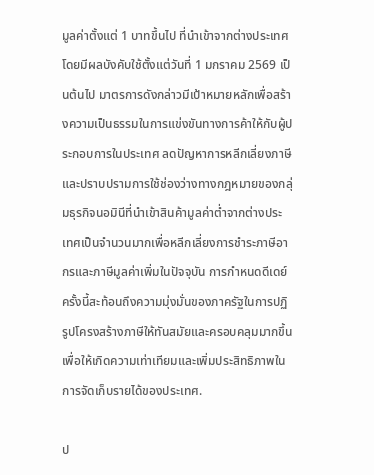มูลค่าตั้งแต่ 1 บาทขึ้นไป ที่นำเข้าจากต่างประเทศ โดยมีผลบังคับใช้ตั้งแต่วันที่ 1 มกราคม 2569 เป็นต้นไป มาตรการดังกล่าวมีเป้าหมายหลักเพื่อสร้างความเป็นธรรมในการแข่งขันทางการค้าให้กับผู้ประกอบการในประเทศ ลดปัญหาการหลีกเลี่ยงภาษี และปราบปรามการใช้ช่องว่างทางกฎหมายของกลุ่มธุรกิจนอมินีที่นำเข้าสินค้ามูลค่าต่ำจากต่างประเทศเป็นจำนวนมากเพื่อหลีกเลี่ยงการชำระภาษีอากรและภาษีมูลค่าเพิ่มในปัจจุบัน การกำหนดดีเดย์ครั้งนี้สะท้อนถึงความมุ่งมั่นของภาครัฐในการปฏิรูปโครงสร้างภาษีให้ทันสมัยและครอบคลุมมากขึ้น เพื่อให้เกิดความเท่าเทียมและเพิ่มประสิทธิภาพในการจัดเก็บรายได้ของประเทศ.

ป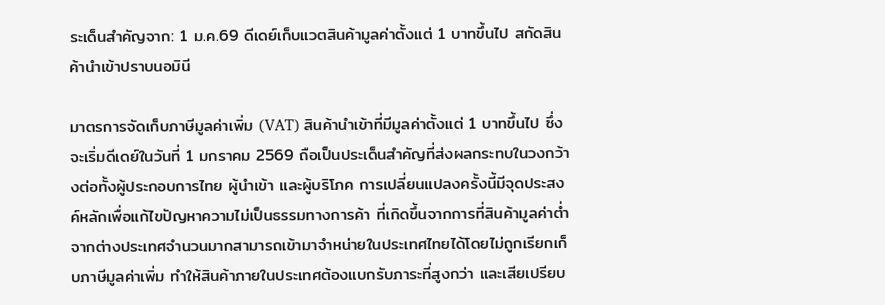ระเด็นสำคัญจาก: 1 ม.ค.69 ดีเดย์เก็บแวตสินค้ามูลค่าตั้งแต่ 1 บาทขึ้นไป สกัดสินค้านำเข้าปราบนอมินี

มาตรการจัดเก็บภาษีมูลค่าเพิ่ม (VAT) สินค้านำเข้าที่มีมูลค่าตั้งแต่ 1 บาทขึ้นไป ซึ่งจะเริ่มดีเดย์ในวันที่ 1 มกราคม 2569 ถือเป็นประเด็นสำคัญที่ส่งผลกระทบในวงกว้างต่อทั้งผู้ประกอบการไทย ผู้นำเข้า และผู้บริโภค การเปลี่ยนแปลงครั้งนี้มีจุดประสงค์หลักเพื่อแก้ไขปัญหาความไม่เป็นธรรมทางการค้า ที่เกิดขึ้นจากการที่สินค้ามูลค่าต่ำจากต่างประเทศจำนวนมากสามารถเข้ามาจำหน่ายในประเทศไทยได้โดยไม่ถูกเรียกเก็บภาษีมูลค่าเพิ่ม ทำให้สินค้าภายในประเทศต้องแบกรับภาระที่สูงกว่า และเสียเปรียบ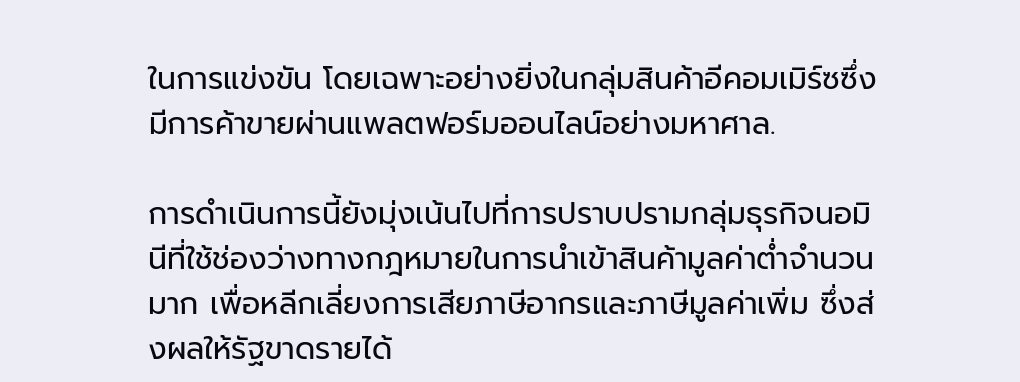ในการแข่งขัน โดยเฉพาะอย่างยิ่งในกลุ่มสินค้าอีคอมเมิร์ซซึ่งมีการค้าขายผ่านแพลตฟอร์มออนไลน์อย่างมหาศาล.

การดำเนินการนี้ยังมุ่งเน้นไปที่การปราบปรามกลุ่มธุรกิจนอมินีที่ใช้ช่องว่างทางกฎหมายในการนำเข้าสินค้ามูลค่าต่ำจำนวนมาก เพื่อหลีกเลี่ยงการเสียภาษีอากรและภาษีมูลค่าเพิ่ม ซึ่งส่งผลให้รัฐขาดรายได้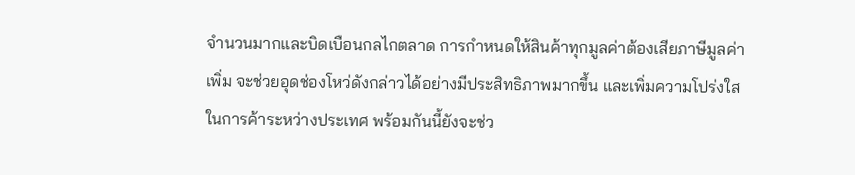จำนวนมากและบิดเบือนกลไกตลาด การกำหนดให้สินค้าทุกมูลค่าต้องเสียภาษีมูลค่าเพิ่ม จะช่วยอุดช่องโหว่ดังกล่าวได้อย่างมีประสิทธิภาพมากขึ้น และเพิ่มความโปร่งใสในการค้าระหว่างประเทศ พร้อมกันนี้ยังจะช่ว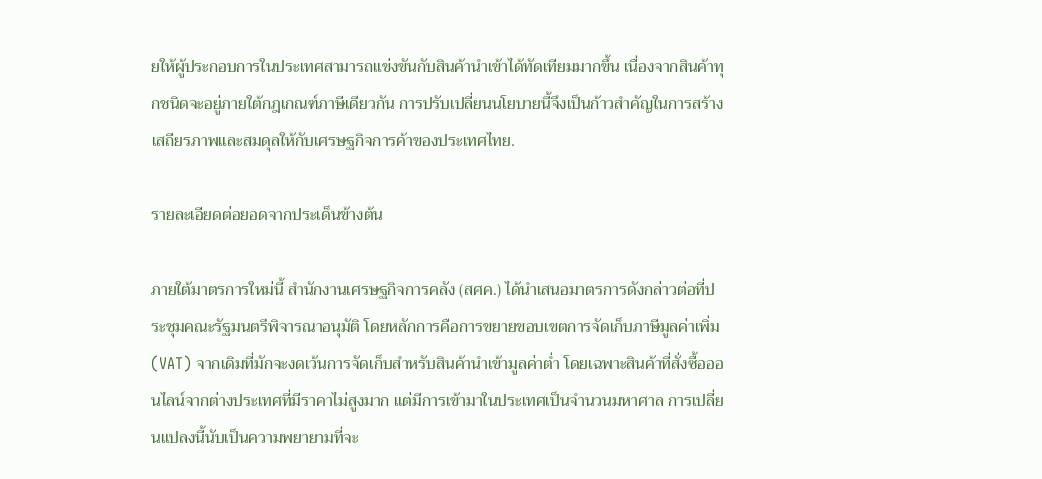ยให้ผู้ประกอบการในประเทศสามารถแข่งขันกับสินค้านำเข้าได้ทัดเทียมมากขึ้น เนื่องจากสินค้าทุกชนิดจะอยู่ภายใต้กฎเกณฑ์ภาษีเดียวกัน การปรับเปลี่ยนนโยบายนี้จึงเป็นก้าวสำคัญในการสร้างเสถียรภาพและสมดุลให้กับเศรษฐกิจการค้าของประเทศไทย.

รายละเอียดต่อยอดจากประเด็นข้างต้น

ภายใต้มาตรการใหม่นี้ สำนักงานเศรษฐกิจการคลัง (สศค.) ได้นำเสนอมาตรการดังกล่าวต่อที่ประชุมคณะรัฐมนตรีพิจารณาอนุมัติ โดยหลักการคือการขยายขอบเขตการจัดเก็บภาษีมูลค่าเพิ่ม (VAT) จากเดิมที่มักจะงดเว้นการจัดเก็บสำหรับสินค้านำเข้ามูลค่าต่ำ โดยเฉพาะสินค้าที่สั่งซื้อออนไลน์จากต่างประเทศที่มีราคาไม่สูงมาก แต่มีการเข้ามาในประเทศเป็นจำนวนมหาศาล การเปลี่ยนแปลงนี้นับเป็นความพยายามที่จะ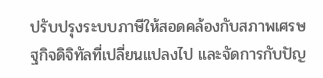ปรับปรุงระบบภาษีให้สอดคล้องกับสภาพเศรษฐกิจดิจิทัลที่เปลี่ยนแปลงไป และจัดการกับปัญ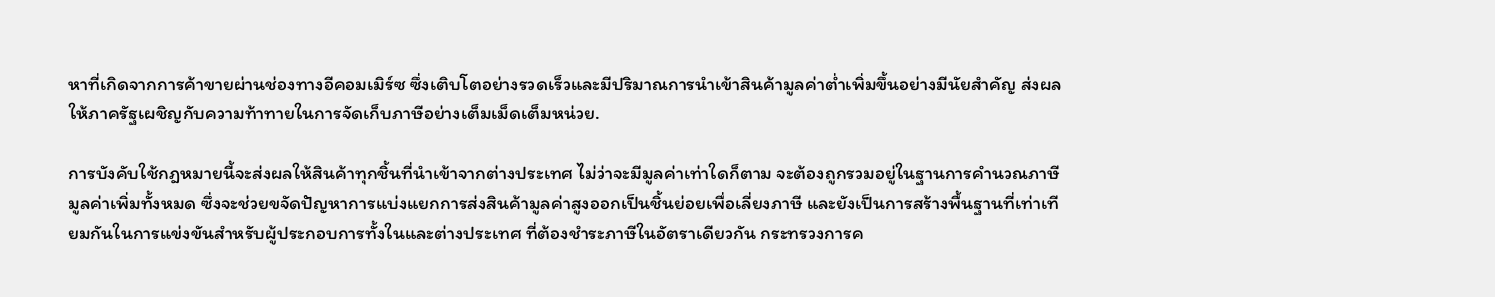หาที่เกิดจากการค้าขายผ่านช่องทางอีคอมเมิร์ซ ซึ่งเติบโตอย่างรวดเร็วและมีปริมาณการนำเข้าสินค้ามูลค่าต่ำเพิ่มขึ้นอย่างมีนัยสำคัญ ส่งผลให้ภาครัฐเผชิญกับความท้าทายในการจัดเก็บภาษีอย่างเต็มเม็ดเต็มหน่วย.

การบังคับใช้กฎหมายนี้จะส่งผลให้สินค้าทุกชิ้นที่นำเข้าจากต่างประเทศ ไม่ว่าจะมีมูลค่าเท่าใดก็ตาม จะต้องถูกรวมอยู่ในฐานการคำนวณภาษีมูลค่าเพิ่มทั้งหมด ซึ่งจะช่วยขจัดปัญหาการแบ่งแยกการส่งสินค้ามูลค่าสูงออกเป็นชิ้นย่อยเพื่อเลี่ยงภาษี และยังเป็นการสร้างพื้นฐานที่เท่าเทียมกันในการแข่งขันสำหรับผู้ประกอบการทั้งในและต่างประเทศ ที่ต้องชำระภาษีในอัตราเดียวกัน กระทรวงการค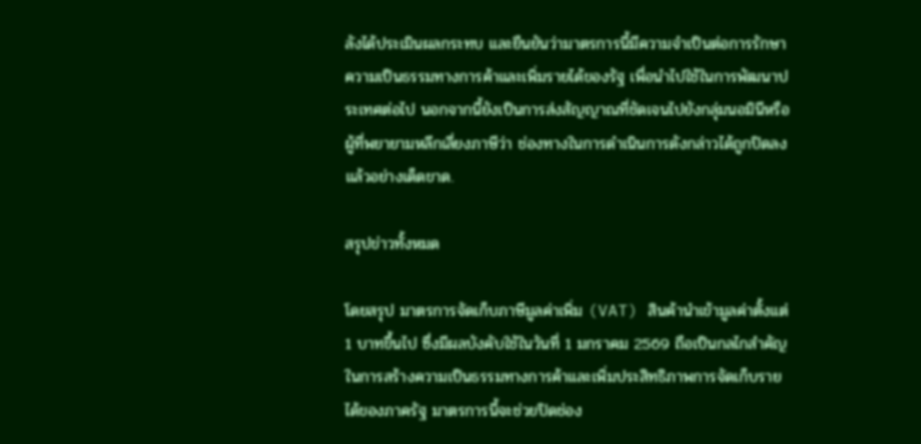ลังได้ประเมินผลกระทบ และยืนยันว่ามาตรการนี้มีความจำเป็นต่อการรักษาความเป็นธรรมทางการค้าและเพิ่มรายได้ของรัฐ เพื่อนำไปใช้ในการพัฒนาประเทศต่อไป นอกจากนี้ยังเป็นการส่งสัญญาณที่ชัดเจนไปยังกลุ่มนอมินีหรือผู้ที่พยายามหลีกเลี่ยงภาษีว่า ช่องทางในการดำเนินการดังกล่าวได้ถูกปิดลงแล้วอย่างเด็ดขาด.

สรุปข่าวทั้งหมด

โดยสรุป มาตรการจัดเก็บภาษีมูลค่าเพิ่ม (VAT) สินค้านำเข้ามูลค่าตั้งแต่ 1 บาทขึ้นไป ซึ่งมีผลบังคับใช้ในวันที่ 1 มกราคม 2569 ถือเป็นกลไกสำคัญในการสร้างความเป็นธรรมทางการค้าและเพิ่มประสิทธิภาพการจัดเก็บรายได้ของภาครัฐ มาตรการนี้จะช่วยปิดช่อง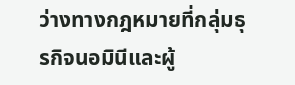ว่างทางกฎหมายที่กลุ่มธุรกิจนอมินีและผู้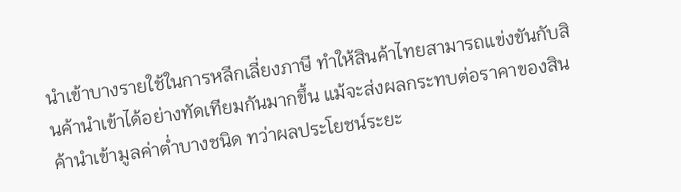นำเข้าบางรายใช้ในการหลีกเลี่ยงภาษี ทำให้สินค้าไทยสามารถแข่งขันกับสินค้านำเข้าได้อย่างทัดเทียมกันมากขึ้น แม้จะส่งผลกระทบต่อราคาของสินค้านำเข้ามูลค่าต่ำบางชนิด ทว่าผลประโยชน์ระยะ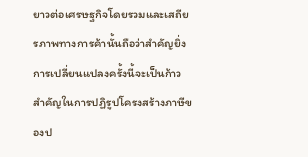ยาวต่อเศรษฐกิจโดยรวมและเสถียรภาพทางการค้านั้นถือว่าสำคัญยิ่ง การเปลี่ยนแปลงครั้งนี้จะเป็นก้าวสำคัญในการปฏิรูปโครงสร้างภาษีของป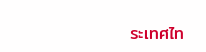ระเทศไท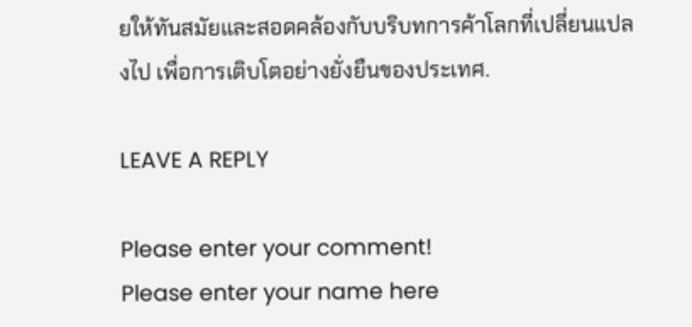ยให้ทันสมัยและสอดคล้องกับบริบทการค้าโลกที่เปลี่ยนแปลงไป เพื่อการเติบโตอย่างยั่งยืนของประเทศ.

LEAVE A REPLY

Please enter your comment!
Please enter your name here